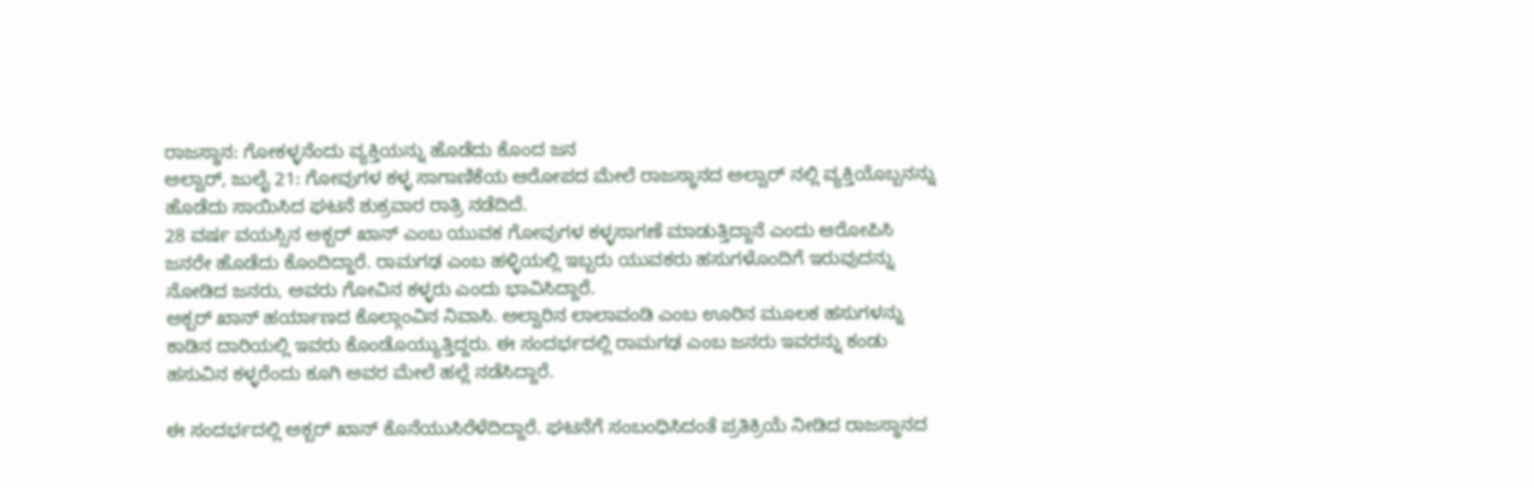ರಾಜಸ್ಥಾನ: ಗೋಕಳ್ಳನೆಂದು ವ್ಯಕ್ತಿಯನ್ನು ಹೊಡೆದು ಕೊಂದ ಜನ
ಅಲ್ವಾರ್, ಜುಲೈ 21: ಗೋವುಗಳ ಕಳ್ಳ ಸಾಗಾಣಿಕೆಯ ಆರೋಪದ ಮೇಲೆ ರಾಜಸ್ಥಾನದ ಅಲ್ವಾರ್ ನಲ್ಲಿ ವ್ಯಕ್ತಿಯೊಬ್ಬನನ್ನು ಹೊಡೆದು ಸಾಯಿಸಿದ ಘಟನೆ ಶುಕ್ರವಾರ ರಾತ್ರಿ ನಡೆದಿದೆ.
28 ವರ್ಷ ವಯಸ್ಸಿನ ಅಕ್ಬರ್ ಖಾನ್ ಎಂಬ ಯುವಕ ಗೋವುಗಳ ಕಳ್ಳಸಾಗಣೆ ಮಾಡುತ್ತಿದ್ದಾನೆ ಎಂದು ಆರೋಪಿಸಿ ಜನರೇ ಹೊಡೆದು ಕೊಂದಿದ್ದಾರೆ. ರಾಮಗಢ ಎಂಬ ಹಳ್ಳಿಯಲ್ಲಿ ಇಬ್ಬರು ಯುವಕರು ಹಸುಗಳೊಂದಿಗೆ ಇರುವುದನ್ನು ನೋಡಿದ ಜನರು, ಅವರು ಗೋವಿನ ಕಳ್ಳರು ಎಂದು ಭಾವಿಸಿದ್ದಾರೆ.
ಅಕ್ಬರ್ ಖಾನ್ ಹರ್ಯಾಣದ ಕೊಲ್ಗಾಂವಿನ ನಿವಾಸಿ. ಅಲ್ವಾರಿನ ಲಾಲಾವಂಡಿ ಎಂಬ ಊರಿನ ಮೂಲಕ ಹಸುಗಳನ್ನು ಕಾಡಿನ ದಾರಿಯಲ್ಲಿ ಇವರು ಕೊಂಡೊಯ್ಯುತ್ತಿದ್ದರು. ಈ ಸಂದರ್ಭದಲ್ಲಿ ರಾಮಗಢ ಎಂಬ ಜನರು ಇವರನ್ನು ಕಂಡು ಹಸುವಿನ ಕಳ್ಳರೆಂದು ಕೂಗಿ ಅವರ ಮೇಲೆ ಹಲ್ಲೆ ನಡೆಸಿದ್ದಾರೆ.

ಈ ಸಂದರ್ಭದಲ್ಲಿ ಅಕ್ಬರ್ ಖಾನ್ ಕೊನೆಯುಸಿರೆಳೆದಿದ್ದಾರೆ. ಘಟನೆಗೆ ಸಂಬಂಧಿಸಿದಂತೆ ಪ್ರತಿಕ್ರಿಯೆ ನೀಡಿದ ರಾಜಸ್ಥಾನದ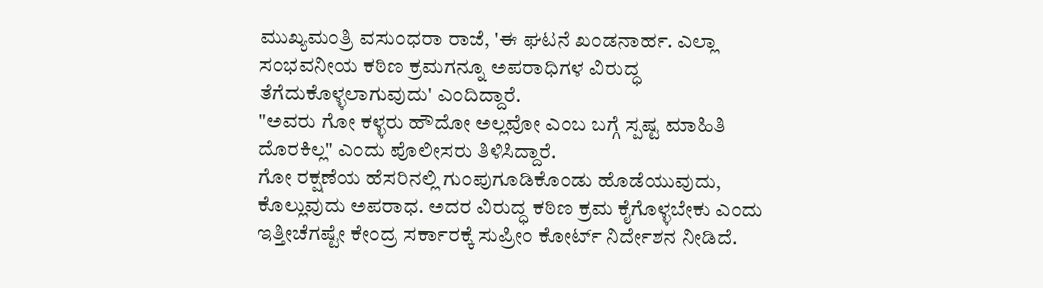ಮುಖ್ಯಮಂತ್ರಿ ವಸುಂಧರಾ ರಾಜೆ, 'ಈ ಘಟನೆ ಖಂಡನಾರ್ಹ. ಎಲ್ಲಾ ಸಂಭವನೀಯ ಕಠಿಣ ಕ್ರಮಗನ್ನೂ ಅಪರಾಧಿಗಳ ವಿರುದ್ಧ ತೆಗೆದುಕೊಳ್ಳಲಾಗುವುದು' ಎಂದಿದ್ದಾರೆ.
"ಅವರು ಗೋ ಕಳ್ಳರು ಹೌದೋ ಅಲ್ಲವೋ ಎಂಬ ಬಗ್ಗೆ ಸ್ಪಷ್ಟ ಮಾಹಿತಿ ದೊರಕಿಲ್ಲ" ಎಂದು ಪೊಲೀಸರು ತಿಳಿಸಿದ್ದಾರೆ.
ಗೋ ರಕ್ಷಣೆಯ ಹೆಸರಿನಲ್ಲಿ ಗುಂಪುಗೂಡಿಕೊಂಡು ಹೊಡೆಯುವುದು, ಕೊಲ್ಲುವುದು ಅಪರಾಧ. ಅದರ ವಿರುದ್ಧ ಕಠಿಣ ಕ್ರಮ ಕೈಗೊಳ್ಳಬೇಕು ಎಂದು ಇತ್ತೀಚೆಗಷ್ಟೇ ಕೇಂದ್ರ ಸರ್ಕಾರಕ್ಕೆ ಸುಪ್ರೀಂ ಕೋರ್ಟ್ ನಿರ್ದೇಶನ ನೀಡಿದೆ.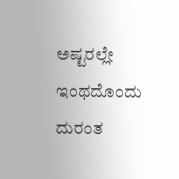ಅಷ್ಟರಲ್ಲೇ ಇಂಥದೊಂದು ದುರಂತ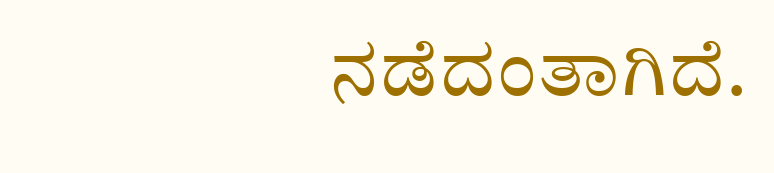ನಡೆದಂತಾಗಿದೆ.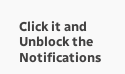Click it and Unblock the Notifications